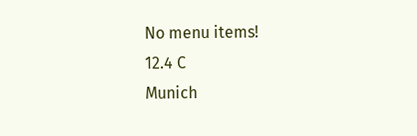No menu items!
12.4 C
Munich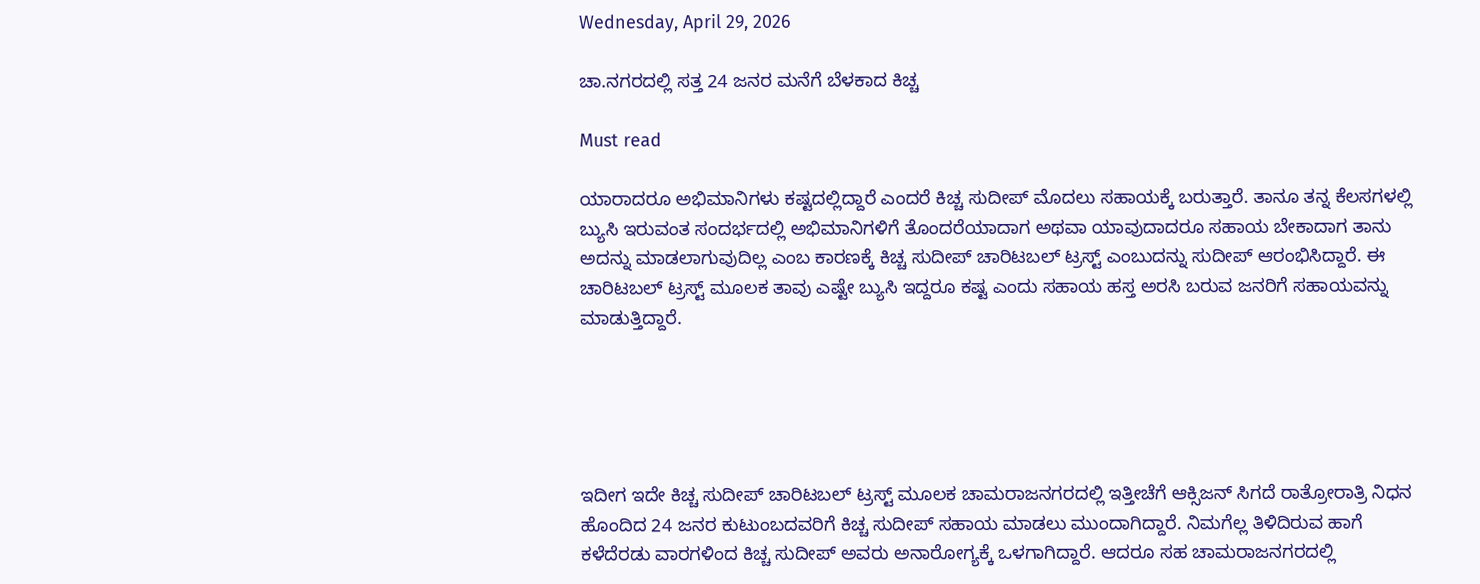Wednesday, April 29, 2026

ಚಾ.ನಗರದಲ್ಲಿ ಸತ್ತ 24 ಜನರ ಮನೆಗೆ ಬೆಳಕಾದ ಕಿಚ್ಚ

Must read

ಯಾರಾದರೂ ಅಭಿಮಾನಿಗಳು ಕಷ್ಟದಲ್ಲಿದ್ದಾರೆ ಎಂದರೆ ಕಿಚ್ಚ ಸುದೀಪ್ ಮೊದಲು ಸಹಾಯಕ್ಕೆ ಬರುತ್ತಾರೆ. ತಾನೂ ತನ್ನ ಕೆಲಸಗಳಲ್ಲಿ ಬ್ಯುಸಿ ಇರುವಂತ ಸಂದರ್ಭದಲ್ಲಿ ಅಭಿಮಾನಿಗಳಿಗೆ ತೊಂದರೆಯಾದಾಗ ಅಥವಾ ಯಾವುದಾದರೂ ಸಹಾಯ ಬೇಕಾದಾಗ ತಾನು ಅದನ್ನು ಮಾಡಲಾಗುವುದಿಲ್ಲ ಎಂಬ ಕಾರಣಕ್ಕೆ ಕಿಚ್ಚ ಸುದೀಪ್ ಚಾರಿಟಬಲ್ ಟ್ರಸ್ಟ್ ಎಂಬುದನ್ನು ಸುದೀಪ್ ಆರಂಭಿಸಿದ್ದಾರೆ. ಈ ಚಾರಿಟಬಲ್ ಟ್ರಸ್ಟ್ ಮೂಲಕ ತಾವು ಎಷ್ಟೇ ಬ್ಯುಸಿ ಇದ್ದರೂ ಕಷ್ಟ ಎಂದು ಸಹಾಯ ಹಸ್ತ ಅರಸಿ ಬರುವ ಜನರಿಗೆ ಸಹಾಯವನ್ನು ಮಾಡುತ್ತಿದ್ದಾರೆ.





ಇದೀಗ ಇದೇ ಕಿಚ್ಚ ಸುದೀಪ್ ಚಾರಿಟಬಲ್ ಟ್ರಸ್ಟ್ ಮೂಲಕ ಚಾಮರಾಜನಗರದಲ್ಲಿ ಇತ್ತೀಚೆಗೆ ಆಕ್ಸಿಜನ್ ಸಿಗದೆ ರಾತ್ರೋರಾತ್ರಿ ನಿಧನ ಹೊಂದಿದ 24 ಜನರ ಕುಟುಂಬದವರಿಗೆ ಕಿಚ್ಚ ಸುದೀಪ್ ಸಹಾಯ ಮಾಡಲು ಮುಂದಾಗಿದ್ದಾರೆ. ನಿಮಗೆಲ್ಲ ತಿಳಿದಿರುವ ಹಾಗೆ ಕಳೆದೆರಡು ವಾರಗಳಿಂದ ಕಿಚ್ಚ ಸುದೀಪ್ ಅವರು ಅನಾರೋಗ್ಯಕ್ಕೆ ಒಳಗಾಗಿದ್ದಾರೆ. ಆದರೂ ಸಹ ಚಾಮರಾಜನಗರದಲ್ಲಿ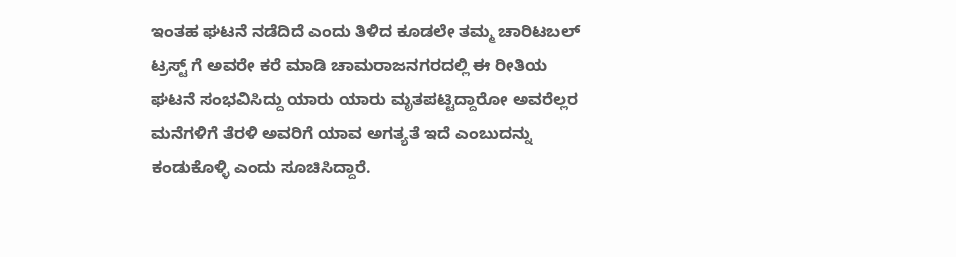ಇಂತಹ ಘಟನೆ ನಡೆದಿದೆ ಎಂದು ತಿಳಿದ ಕೂಡಲೇ ತಮ್ಮ ಚಾರಿಟಬಲ್ ಟ್ರಸ್ಟ್ ಗೆ ಅವರೇ ಕರೆ ಮಾಡಿ ಚಾಮರಾಜನಗರದಲ್ಲಿ ಈ ರೀತಿಯ ಘಟನೆ ಸಂಭವಿಸಿದ್ದು ಯಾರು ಯಾರು ಮೃತಪಟ್ಟಿದ್ದಾರೋ ಅವರೆಲ್ಲರ ಮನೆಗಳಿಗೆ ತೆರಳಿ ಅವರಿಗೆ ಯಾವ ಅಗತ್ಯತೆ ಇದೆ ಎಂಬುದನ್ನು ಕಂಡುಕೊಳ್ಳಿ ಎಂದು ಸೂಚಿಸಿದ್ದಾರೆ.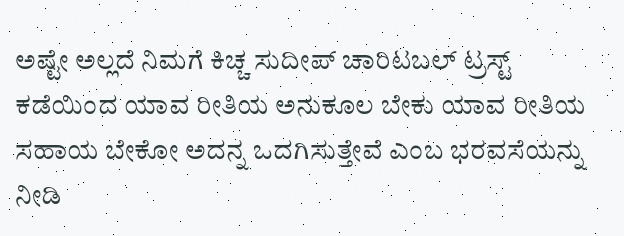ಅಷ್ಟೇ ಅಲ್ಲದೆ ನಿಮಗೆ ಕಿಚ್ಚ ಸುದೀಪ್ ಚಾರಿಟಬಲ್ ಟ್ರಸ್ಟ್ ಕಡೆಯಿಂದ ಯಾವ ರೀತಿಯ ಅನುಕೂಲ ಬೇಕು ಯಾವ ರೀತಿಯ ಸಹಾಯ ಬೇಕೋ ಅದನ್ನ ಒದಗಿಸುತ್ತೇವೆ ಎಂಬ ಭರವಸೆಯನ್ನು ನೀಡಿ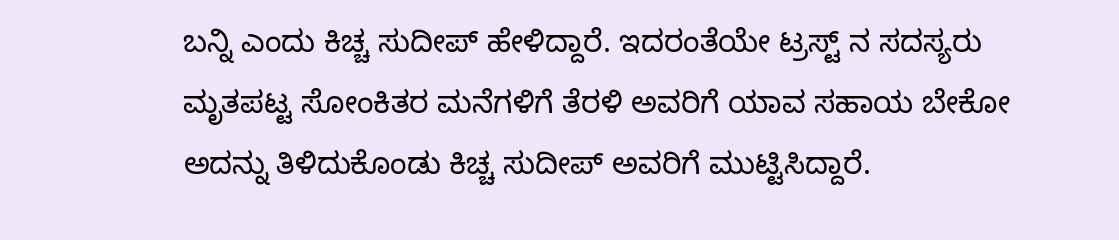ಬನ್ನಿ ಎಂದು ಕಿಚ್ಚ ಸುದೀಪ್ ಹೇಳಿದ್ದಾರೆ. ಇದರಂತೆಯೇ ಟ್ರಸ್ಟ್ ನ ಸದಸ್ಯರು ಮೃತಪಟ್ಟ ಸೋಂಕಿತರ ಮನೆಗಳಿಗೆ ತೆರಳಿ ಅವರಿಗೆ ಯಾವ ಸಹಾಯ ಬೇಕೋ ಅದನ್ನು ತಿಳಿದುಕೊಂಡು ಕಿಚ್ಚ ಸುದೀಪ್ ಅವರಿಗೆ ಮುಟ್ಟಿಸಿದ್ದಾರೆ.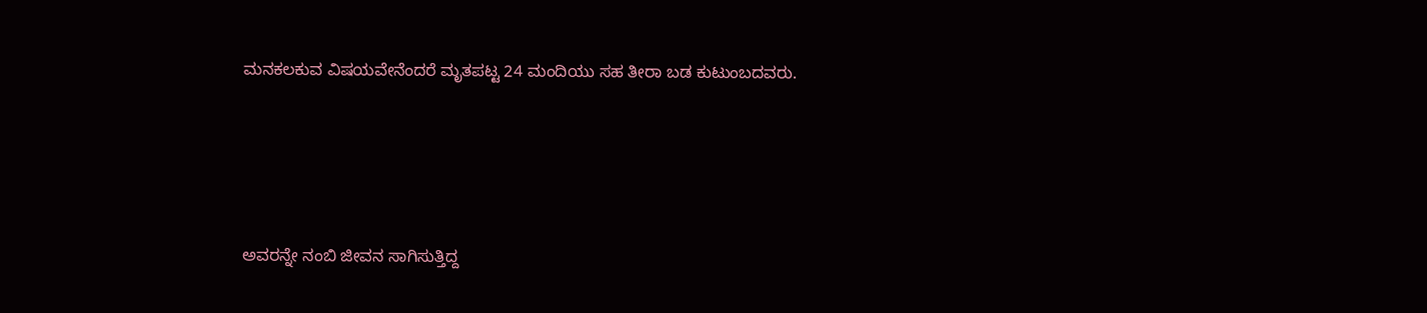ಮನಕಲಕುವ ವಿಷಯವೇನೆಂದರೆ ಮೃತಪಟ್ಟ 24 ಮಂದಿಯು ಸಹ ತೀರಾ ಬಡ ಕುಟುಂಬದವರು.





ಅವರನ್ನೇ ನಂಬಿ ಜೀವನ ಸಾಗಿಸುತ್ತಿದ್ದ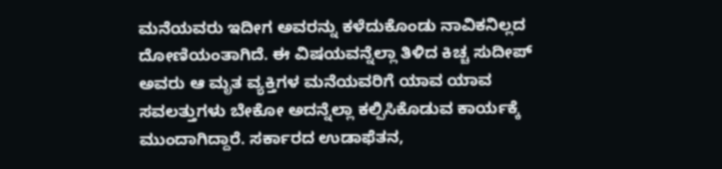ಮನೆಯವರು ಇದೀಗ ಅವರನ್ನು ಕಳೆದುಕೊಂಡು ನಾವಿಕನಿಲ್ಲದ ದೋಣಿಯಂತಾಗಿದೆ. ಈ ವಿಷಯವನ್ನೆಲ್ಲಾ ತಿಳಿದ ಕಿಚ್ಚ ಸುದೀಪ್ ಅವರು ಆ ಮೃತ ವ್ಯಕ್ತಿಗಳ ಮನೆಯವರಿಗೆ ಯಾವ ಯಾವ ಸವಲತ್ತುಗಳು ಬೇಕೋ ಅದನ್ನೆಲ್ಲಾ ಕಲ್ಪಿಸಿಕೊಡುವ ಕಾರ್ಯಕ್ಕೆ ಮುಂದಾಗಿದ್ದಾರೆ. ಸರ್ಕಾರದ ಉಡಾಫೆತನ,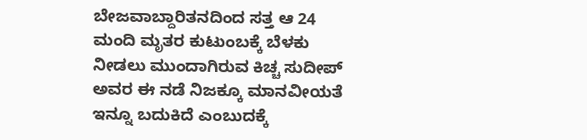ಬೇಜವಾಬ್ದಾರಿತನದಿಂದ ಸತ್ತ ಆ 24 ಮಂದಿ ಮೃತರ ಕುಟುಂಬಕ್ಕೆ ಬೆಳಕು ನೀಡಲು ಮುಂದಾಗಿರುವ ಕಿಚ್ಚ ಸುದೀಪ್ ಅವರ ಈ ನಡೆ ನಿಜಕ್ಕೂ ಮಾನವೀಯತೆ ಇನ್ನೂ ಬದುಕಿದೆ ಎಂಬುದಕ್ಕೆ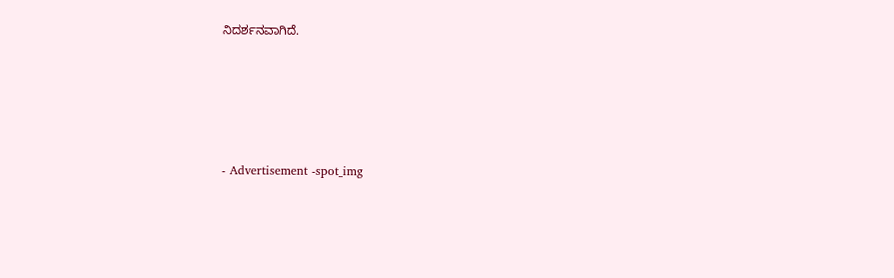ನಿದರ್ಶನವಾಗಿದೆ.





- Advertisement -spot_img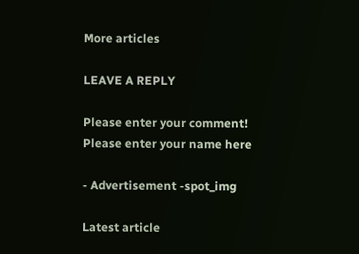More articles

LEAVE A REPLY

Please enter your comment!
Please enter your name here

- Advertisement -spot_img

Latest article